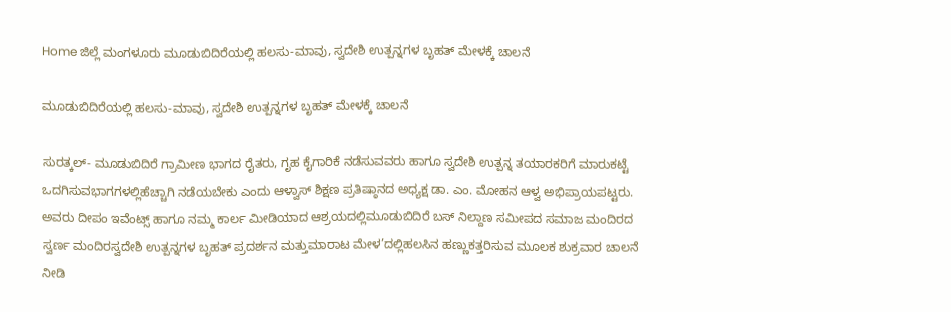Home ಜಿಲ್ಲೆ ಮಂಗಳೂರು ಮೂಡುಬಿದಿರೆಯಲ್ಲಿ ಹಲಸು-ಮಾವು, ಸ್ವದೇಶಿ ಉತ್ಪನ್ನಗಳ ಬೃಹತ್ ಮೇಳಕ್ಕೆ ಚಾಲನೆ

ಮೂಡುಬಿದಿರೆಯಲ್ಲಿ ಹಲಸು-ಮಾವು, ಸ್ವದೇಶಿ ಉತ್ಪನ್ನಗಳ ಬೃಹತ್ ಮೇಳಕ್ಕೆ ಚಾಲನೆ

ಸುರತ್ಕಲ್- ಮೂಡುಬಿದಿರೆ ಗ್ರಾಮೀಣ ಭಾಗದ ರೈತರು, ಗೃಹ ಕೈಗಾರಿಕೆ ನಡೆಸುವವರು ಹಾಗೂ ಸ್ವದೇಶಿ ಉತ್ಪನ್ನ ತಯಾರಕರಿಗೆ ಮಾರುಕಟ್ಟೆ ಒದಗಿಸುವಭಾಗಗಳಲ್ಲಿಹೆಚ್ಚಾಗಿ ನಡೆಯಬೇಕು ಎಂದು ಆಳ್ವಾಸ್ ಶಿಕ್ಷಣ ಪ್ರತಿಷ್ಠಾನದ ಅಧ್ಯಕ್ಷ ಡಾ. ಎಂ. ಮೋಹನ ಆಳ್ವ ಅಭಿಪ್ರಾಯಪಟ್ಟರು.
ಅವರು ದೀಪಂ ಇವೆಂಟ್ಸ್ ಹಾಗೂ ನಮ್ಮ ಕಾರ್ಲ ಮೀಡಿಯಾದ ಆಶ್ರಯದಲ್ಲಿಮೂಡುಬಿದಿರೆ ಬಸ್ ನಿಲ್ದಾಣ ಸಮೀಪದ ಸಮಾಜ ಮಂದಿರದ ಸ್ವರ್ಣ ಮಂದಿರಸ್ವದೇಶಿ ಉತ್ಪನ್ನಗಳ ಬೃಹತ್ ಪ್ರದರ್ಶನ ಮತ್ತುಮಾರಾಟ ಮೇಳ’ದಲ್ಲಿಹಲಸಿನ ಹಣ್ಣುಕತ್ತರಿಸುವ ಮೂಲಕ ಶುಕ್ರವಾರ ಚಾಲನೆ ನೀಡಿ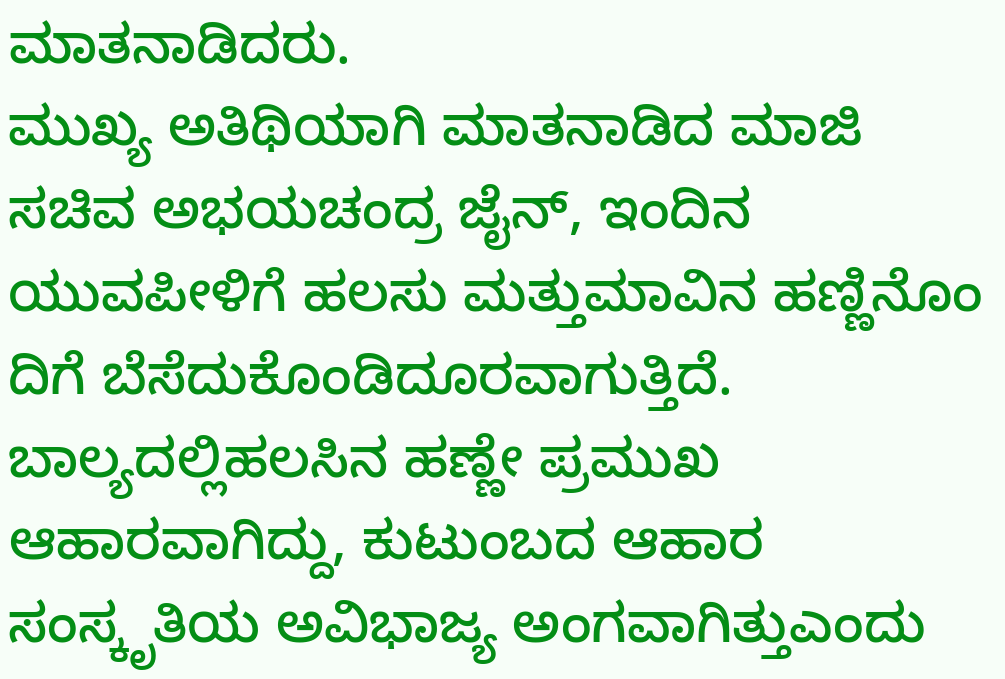ಮಾತನಾಡಿದರು.
ಮುಖ್ಯ ಅತಿಥಿಯಾಗಿ ಮಾತನಾಡಿದ ಮಾಜಿ ಸಚಿವ ಅಭಯಚಂದ್ರ ಜೈನ್, ಇಂದಿನ ಯುವಪೀಳಿಗೆ ಹಲಸು ಮತ್ತುಮಾವಿನ ಹಣ್ಣಿನೊಂ ದಿಗೆ ಬೆಸೆದುಕೊಂಡಿದೂರವಾಗುತ್ತಿದೆ. ಬಾಲ್ಯದಲ್ಲಿಹಲಸಿನ ಹಣ್ಣೇ ಪ್ರಮುಖ ಆಹಾರವಾಗಿದ್ದು, ಕುಟುಂಬದ ಆಹಾರ ಸಂಸ್ಕೃತಿಯ ಅವಿಭಾಜ್ಯ ಅಂಗವಾಗಿತ್ತುಎಂದು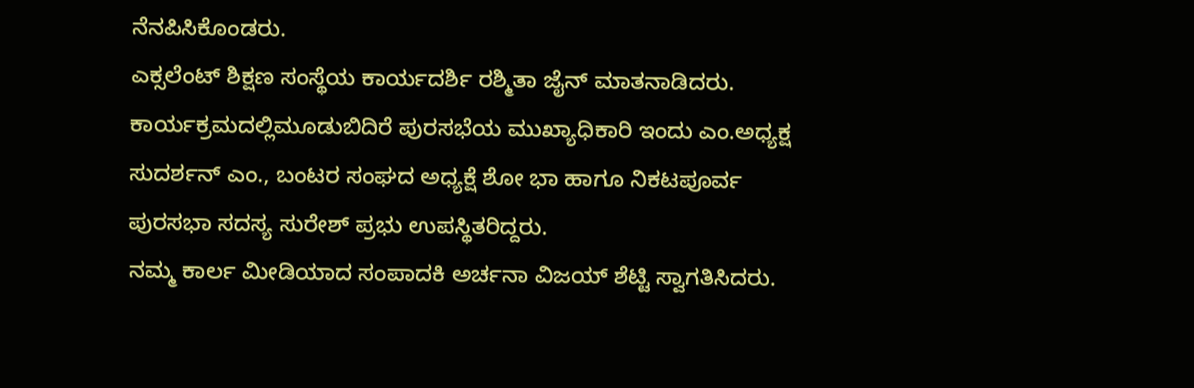ನೆನಪಿಸಿಕೊಂಡರು.
ಎಕ್ಸಲೆಂಟ್ ಶಿಕ್ಷಣ ಸಂಸ್ಥೆಯ ಕಾರ್ಯದರ್ಶಿ ರಶ್ಮಿತಾ ಜೈನ್ ಮಾತನಾಡಿದರು. ಕಾರ್ಯಕ್ರಮದಲ್ಲಿಮೂಡುಬಿದಿರೆ ಪುರಸಭೆಯ ಮುಖ್ಯಾಧಿಕಾರಿ ಇಂದು ಎಂ.ಅಧ್ಯಕ್ಷ ಸುದರ್ಶನ್ ಎಂ., ಬಂಟರ ಸಂಘದ ಅಧ್ಯಕ್ಷೆ ಶೋ ಭಾ ಹಾಗೂ ನಿಕಟಪೂರ್ವ ಪುರಸಭಾ ಸದಸ್ಯ ಸುರೇಶ್ ಪ್ರಭು ಉಪಸ್ಥಿತರಿದ್ದರು.
ನಮ್ಮ ಕಾರ್ಲ ಮೀಡಿಯಾದ ಸಂಪಾದಕಿ ಅರ್ಚನಾ ವಿಜಯ್ ಶೆಟ್ಟಿ ಸ್ವಾಗತಿಸಿದರು.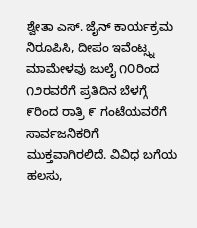ಶ್ವೇತಾ ಎಸ್. ಜೈನ್ ಕಾರ್ಯಕ್ರಮ ನಿರೂಪಿಸಿ, ದೀಪಂ ಇವೆಂಟ್ಸ್ನ ಮಾಮೇಳವು ಜುಲೈ ೧೦ರಿಂದ ೧೨ರವರೆಗೆ ಪ್ರತಿದಿನ ಬೆಳಗ್ಗೆ ೯ರಿಂದ ರಾತ್ರಿ ೯ ಗಂಟೆಯವರೆಗೆ ಸಾರ್ವಜನಿಕರಿಗೆ ಮುಕ್ತವಾಗಿರಲಿದೆ. ವಿವಿಧ ಬಗೆಯ ಹಲಸು,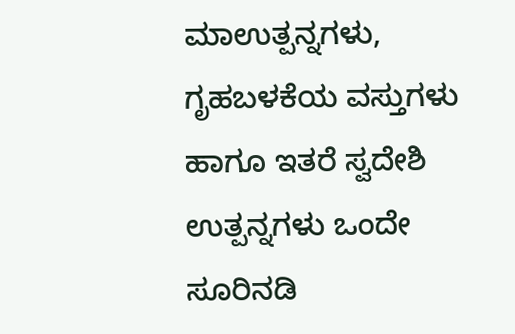ಮಾಉತ್ಪನ್ನಗಳು, ಗೃಹಬಳಕೆಯ ವಸ್ತುಗಳು ಹಾಗೂ ಇತರೆ ಸ್ವದೇಶಿ ಉತ್ಪನ್ನಗಳು ಒಂದೇ ಸೂರಿನಡಿ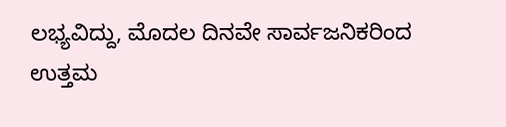ಲಭ್ಯವಿದ್ದು, ಮೊದಲ ದಿನವೇ ಸಾರ್ವಜನಿಕರಿಂದ ಉತ್ತಮ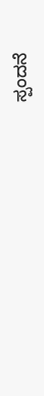ಸ್ಪಂದನೆ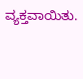ವ್ಯಕ್ತವಾಯಿತು.